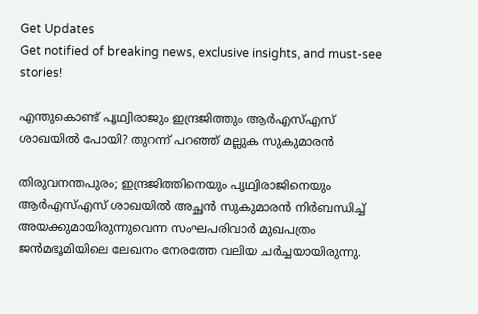Get Updates
Get notified of breaking news, exclusive insights, and must-see stories!

എന്തുകൊണ്ട് പൃഥ്വിരാജും ഇന്ദ്രജിത്തും ആർഎസ്എസ് ശാഖയിൽ പോയി? തുറന്ന് പറഞ്ഞ് മല്ലുക സുകുമാരൻ

തിരുവനന്തപുരം; ഇന്ദ്രജിത്തിനെയും പൃഥ്വിരാജിനെയും ആര്‍എസ്എസ് ശാഖയില്‍ അച്ഛന്‍ സുകുമാരന്‍ നിര്‍ബന്ധിച്ച് അയക്കുമായിരുന്നുവെന്ന സംഘപരിവാർ മുഖപത്രം ജൻമഭൂമിയിലെ ലേഖനം നേരത്തേ വലിയ ചർച്ചയായിരുന്നു.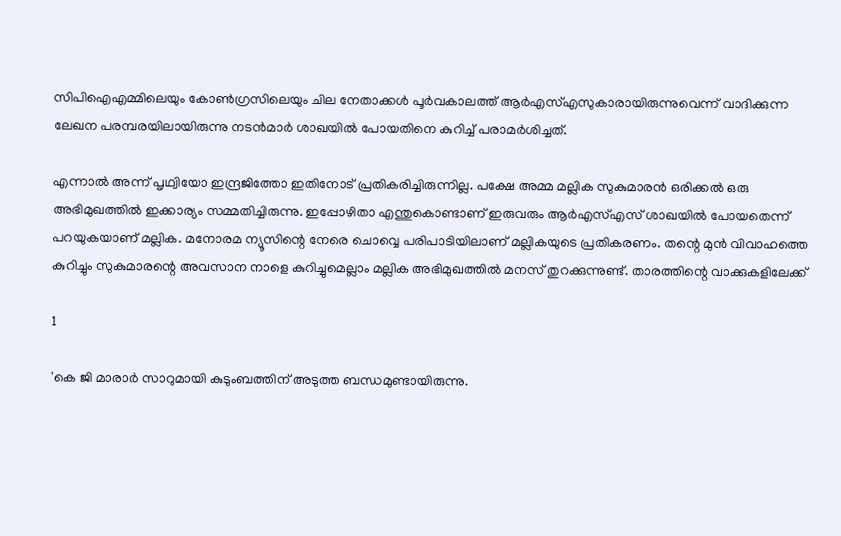സിപിഐഎമ്മിലെയും കോണ്‍ഗ്രസിലെയും ചില നേതാക്കള്‍ പൂര്‍വകാലത്ത് ആര്‍എസ്എസുകാരായിരുന്നുവെന്ന് വാദിക്കുന്ന ലേഖന പരമ്പരയിലായിരുന്നു നടൻമാർ ശാഖയിൽ പോയതിനെ കുറിച്ച് പരാമർശിച്ചത്.

എന്നാൽ അന്ന് പൃഥ്വിയോ ഇന്ദ്രജിത്തോ ഇതിനോട് പ്രതികരിച്ചിരുന്നില്ല. പക്ഷേ അമ്മ മല്ലിക സുകുമാരൻ ഒരിക്കൽ ഒരു അഭിമുഖത്തിൽ ഇക്കാര്യം സമ്മതിച്ചിരുന്നു. ഇപ്പോഴിതാ എന്തുകൊണ്ടാണ് ഇരുവരും ആർഎസ്എസ് ശാഖയിൽ പോയതെന്ന് പറയുകയാണ് മല്ലിക. മനോരമ ന്യൂസിന്റെ നേരെ ചൊവ്വെ പരിപാടിയിലാണ് മല്ലികയുടെ പ്രതികരണം. തന്റെ മുൻ വിവാഹത്തെ കുറിച്ചും സുകുമാരന്റെ അവസാന നാളെ കുറിച്ചുമെല്ലാം മല്ലിക അഭിമുഖത്തിൽ മനസ് തുറക്കുന്നുണ്ട്. താരത്തിന്റെ വാക്കുകളിലേക്ക്

1

'കെ ജി മാരാർ സാറുമായി കുടുംബത്തിന് അടുത്ത ബന്ധമുണ്ടായിരുന്നു.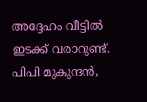അദ്ദേഹം വീട്ടിൽ ഇടക്ക് വരാറുണ്ട്. പിപി മുകുന്ദൻ,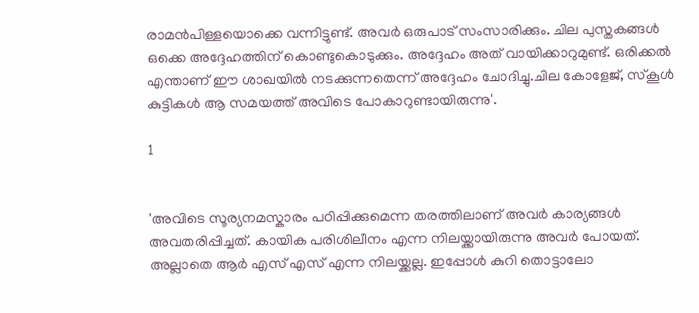രാമൻപിള്ളയൊക്കെ വന്നിട്ടുണ്ട്. അവർ ഒരുപാട് സംസാരിക്കും. ചില പുസ്തകങ്ങൾ ഒക്കെ അദ്ദേഹത്തിന് കൊണ്ടുകൊടുക്കും. അദ്ദേഹം അത് വായിക്കാറുമുണ്ട്. ഒരിക്കൽ എന്താണ് ഈ ശാഖയിൽ നടക്കുന്നതെന്ന് അദ്ദേഹം ചോദിച്ചു.ചില കോളേജ്, സ്കൂൾ കുട്ടികൾ ആ സമയത്ത് അവിടെ പോകാറുണ്ടായിരുന്നു'.

1


'അവിടെ സൂര്യനമസ്കാരം പഠിപ്പിക്കുമെന്ന തരത്തിലാണ് അവർ കാര്യങ്ങൾ അവതരിപ്പിച്ചത്. കായിക പരിശിലീനം എന്ന നിലയ്ക്കായിരുന്നു അവർ പോയത്. അല്ലാതെ ആർ എസ് എസ് എന്ന നിലയ്ക്കല്ല. ഇപ്പോൾ കുറി തൊട്ടാലോ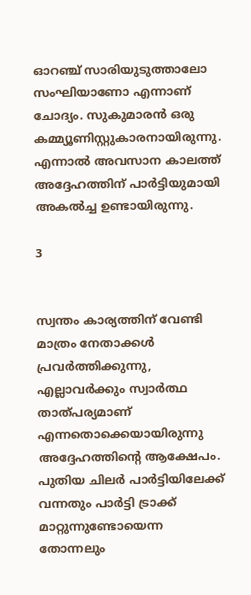ഓറഞ്ച് സാരിയുടുത്താലോ സംഘിയാണോ എന്നാണ് ചോദ്യം. സുകുമാരൻ ഒരു കമ്മ്യൂണിസ്റ്റുകാരനായിരുന്നു. എന്നാൽ അവസാന കാലത്ത് അദ്ദേഹത്തിന് പാർട്ടിയുമായി അകൽച്ച ഉണ്ടായിരുന്നു.

3


സ്വന്തം കാര്യത്തിന് വേണ്ടി മാത്രം നേതാക്കൾ പ്രവർത്തിക്കുന്നു, എല്ലാവർക്കും സ്വാർത്ഥ താത്പര്യമാണ് എന്നതൊക്കെയായിരുന്നു അദ്ദേഹത്തിന്റെ ആക്ഷേപം. പുതിയ ചിലർ പാർട്ടിയിലേക്ക് വന്നതും പാർട്ടി ട്രാക്ക് മാറ്റുന്നുണ്ടോയെന്ന തോന്നലും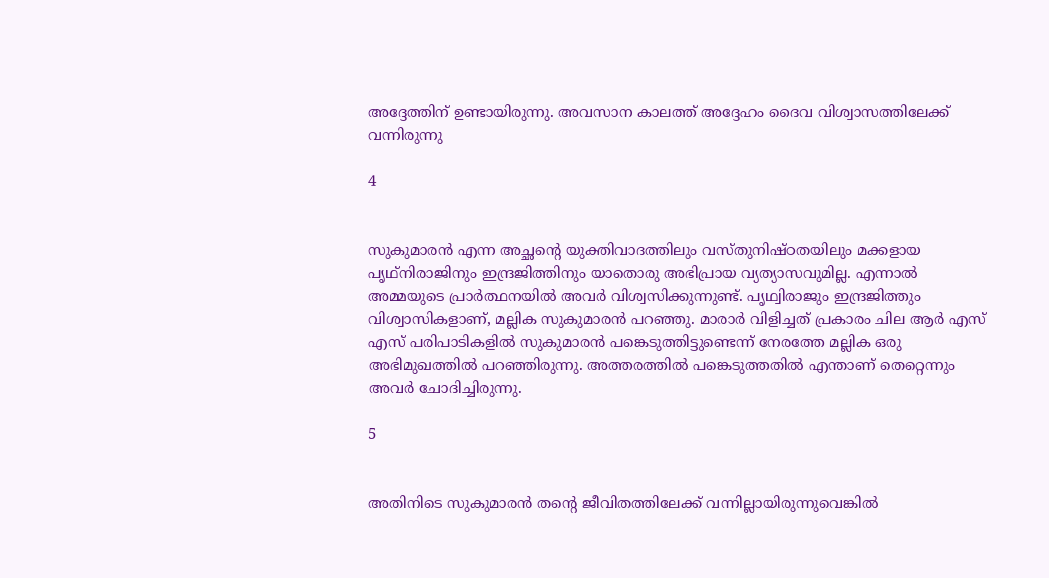അദ്ദേത്തിന് ഉണ്ടായിരുന്നു. അവസാന കാലത്ത് അദ്ദേഹം ദൈവ വിശ്വാസത്തിലേക്ക് വന്നിരുന്നു

4


സുകുമാരൻ എന്ന അച്ഛന്റെ യുക്തിവാദത്തിലും വസ്തുനിഷ്ഠതയിലും മക്കളായ പൃഥ്നിരാജിനും ഇന്ദ്രജിത്തിനും യാതൊരു അഭിപ്രായ വ്യത്യാസവുമില്ല. എന്നാൽ അമ്മയുടെ പ്രാർത്ഥനയിൽ അവർ വിശ്വസിക്കുന്നുണ്ട്. പൃഥ്വിരാജും ഇന്ദ്രജിത്തും വിശ്വാസികളാണ്, മല്ലിക സുകുമാരൻ പറഞ്ഞു. മാരാർ വിളിച്ചത് പ്രകാരം ചില ആർ എസ് എസ് പരിപാടികളിൽ സുകുമാരൻ പങ്കെടുത്തിട്ടുണ്ടെന്ന് നേരത്തേ മല്ലിക ഒരു അഭിമുഖത്തിൽ പറഞ്ഞിരുന്നു. അത്തരത്തിൽ പങ്കെടുത്തതിൽ എന്താണ് തെറ്റെന്നും അവർ ചോദിച്ചിരുന്നു.

5


അതിനിടെ സുകുമാരൻ തന്റെ ജീവിതത്തിലേക്ക് വന്നില്ലായിരുന്നുവെങ്കിൽ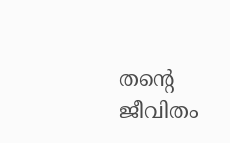തന്റെ ജീവിതം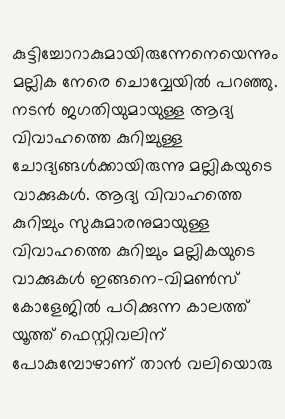കുട്ടിച്ചോറാകുമായിരുന്നേനെയെന്നും മല്ലിക നേരെ ചൊവ്വേയിൽ പറഞ്ഞു. നടൻ ജഗതിയുമായുള്ള ആദ്യ വിവാഹത്തെ കുറിച്ചുള്ള ചോദ്യങ്ങൾക്കായിരുന്നു മല്ലികയുടെ വാക്കുകൾ. ആദ്യ വിവാഹത്തെ കുറിച്ചും സുകുമാരനുമായുള്ള വിവാഹത്തെ കുറിച്ചും മല്ലികയുടെ വാക്കുകൾ ഇങ്ങനെ-വിമൺസ് കോളേജിൽ പഠിക്കുന്ന കാലത്ത് യൂത്ത് ഫെസ്റ്റിവലിന് പോകുമ്പോഴാണ് താൻ വലിയൊരു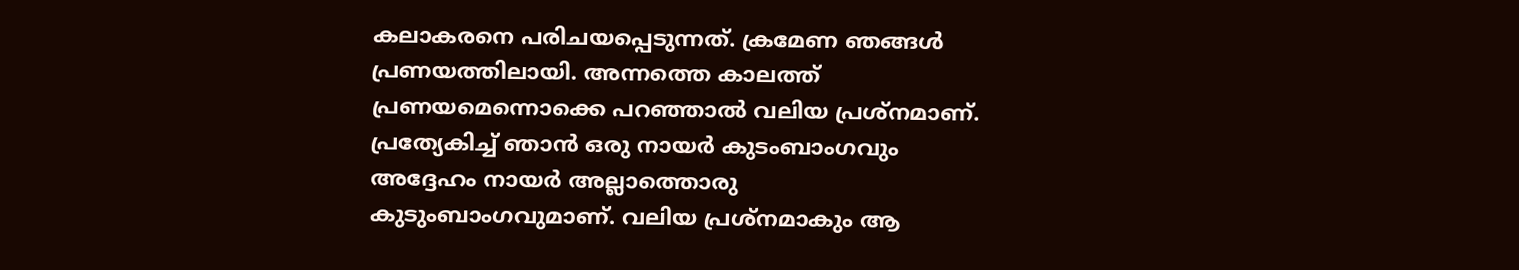കലാകരനെ പരിചയപ്പെടുന്നത്. ക്രമേണ ഞങ്ങൾ പ്രണയത്തിലായി. അന്നത്തെ കാലത്ത് പ്രണയമെന്നൊക്കെ പറഞ്ഞാൽ വലിയ പ്രശ്നമാണ്. പ്രത്യേകിച്ച് ഞാൻ ഒരു നായർ കുടംബാംഗവും അദ്ദേഹം നായർ അല്ലാത്തൊരു കുടുംബാംഗവുമാണ്. വലിയ പ്രശ്നമാകും ആ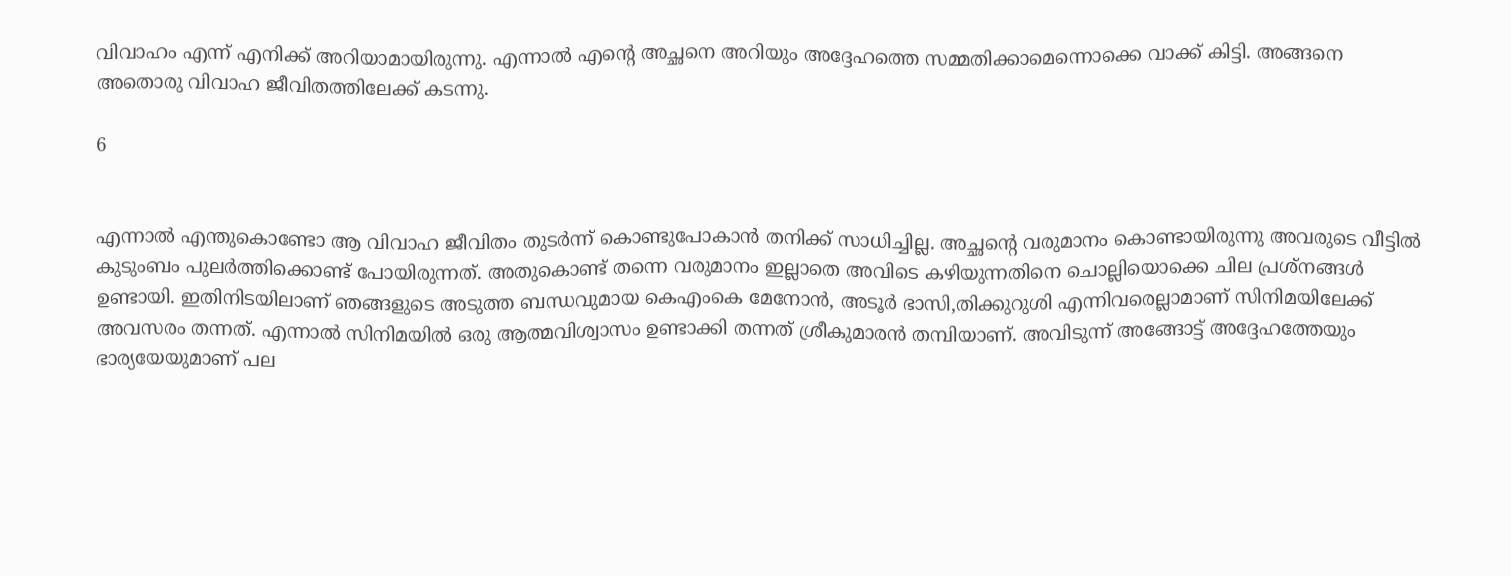വിവാഹം എന്ന് എനിക്ക് അറിയാമായിരുന്നു. എന്നാൽ എന്റെ അച്ഛനെ അറിയും അദ്ദേഹത്തെ സമ്മതിക്കാമെന്നൊക്കെ വാക്ക് കിട്ടി. അങ്ങനെ അതൊരു വിവാഹ ജീവിതത്തിലേക്ക് കടന്നു.

6


എന്നാൽ എന്തുകൊണ്ടോ ആ വിവാഹ ജീവിതം തുടർന്ന് കൊണ്ടുപോകാൻ തനിക്ക് സാധിച്ചില്ല. അച്ഛന്റെ വരുമാനം കൊണ്ടായിരുന്നു അവരുടെ വീട്ടിൽ കുടുംബം പുലർത്തിക്കൊണ്ട് പോയിരുന്നത്. അതുകൊണ്ട് തന്നെ വരുമാനം ഇല്ലാതെ അവിടെ കഴിയുന്നതിനെ ചൊല്ലിയൊക്കെ ചില പ്രശ്നങ്ങൾ ഉണ്ടായി. ഇതിനിടയിലാണ് ഞങ്ങളുടെ അടുത്ത ബന്ധവുമായ കെഎംകെ മേനോൻ, അടൂർ ഭാസി,തിക്കുറുശി എന്നിവരെല്ലാമാണ് സിനിമയിലേക്ക് അവസരം തന്നത്. എന്നാൽ സിനിമയിൽ‍ ഒരു ആത്മവിശ്വാസം ഉണ്ടാക്കി തന്നത് ശ്രീകുമാരൻ തമ്പിയാണ്. അവിടുന്ന് അങ്ങോട്ട് അദ്ദേഹത്തേയും ഭാര്യയേയുമാണ് പല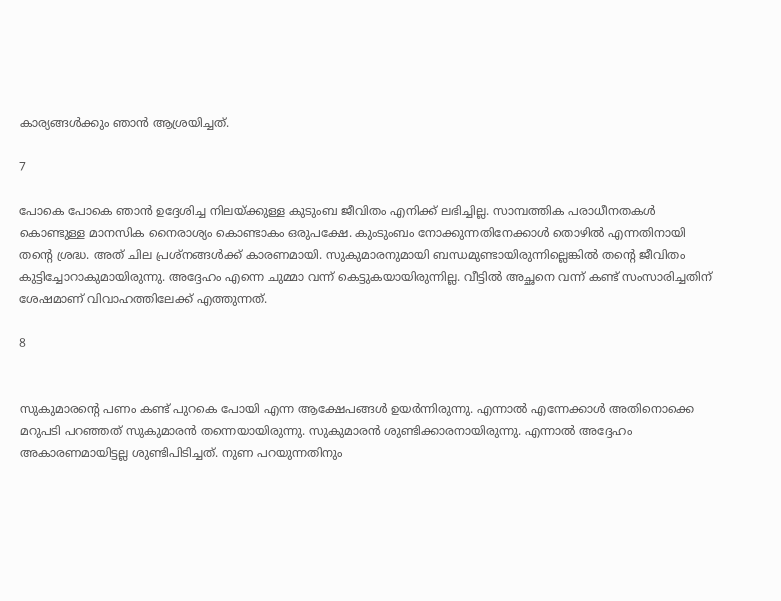കാര്യങ്ങൾക്കും ഞാൻ ആശ്രയിച്ചത്.

7

പോകെ പോകെ ഞാൻ ഉദ്ദേശിച്ച നിലയ്ക്കുള്ള കുടുംബ ജീവിതം എനിക്ക് ലഭിച്ചില്ല. സാമ്പത്തിക പരാധീനതകൾ കൊണ്ടുള്ള മാനസിക നൈരാശ്യം കൊണ്ടാകം ഒരുപക്ഷേ. കുംടുംബം നോക്കുന്നതിനേക്കാൾ തൊഴിൽ എന്നതിനായി തന്റെ ശ്രദ്ധ. അത് ചില പ്രശ്നങ്ങൾക്ക് കാരണമായി. സുകുമാരനുമായി ബന്ധമുണ്ടായിരുന്നില്ലെങ്കിൽ തന്റെ ജീവിതം കുട്ടിച്ചോറാകുമായിരുന്നു. അദ്ദേഹം എന്നെ ചുമ്മാ വന്ന് കെട്ടുകയായിരുന്നില്ല. വീട്ടിൽ അച്ഛനെ വന്ന് കണ്ട് സംസാരിച്ചതിന് ശേഷമാണ് വിവാഹത്തിലേക്ക് എത്തുന്നത്.

8


സുകുമാരന്റെ പണം കണ്ട് പുറകെ പോയി എന്ന ആക്ഷേപങ്ങൾ ഉയർന്നിരുന്നു. എന്നാൽ എന്നേക്കാൾ അതിനൊക്കെ മറുപടി പറഞ്ഞത് സുകുമാരൻ തന്നെയായിരുന്നു. സുകുമാരൻ ശുണ്ടിക്കാരനായിരുന്നു. എന്നാൽ അദ്ദേഹം അകാരണമായിട്ടല്ല ശുണ്ടിപിടിച്ചത്. നുണ പറയുന്നതിനും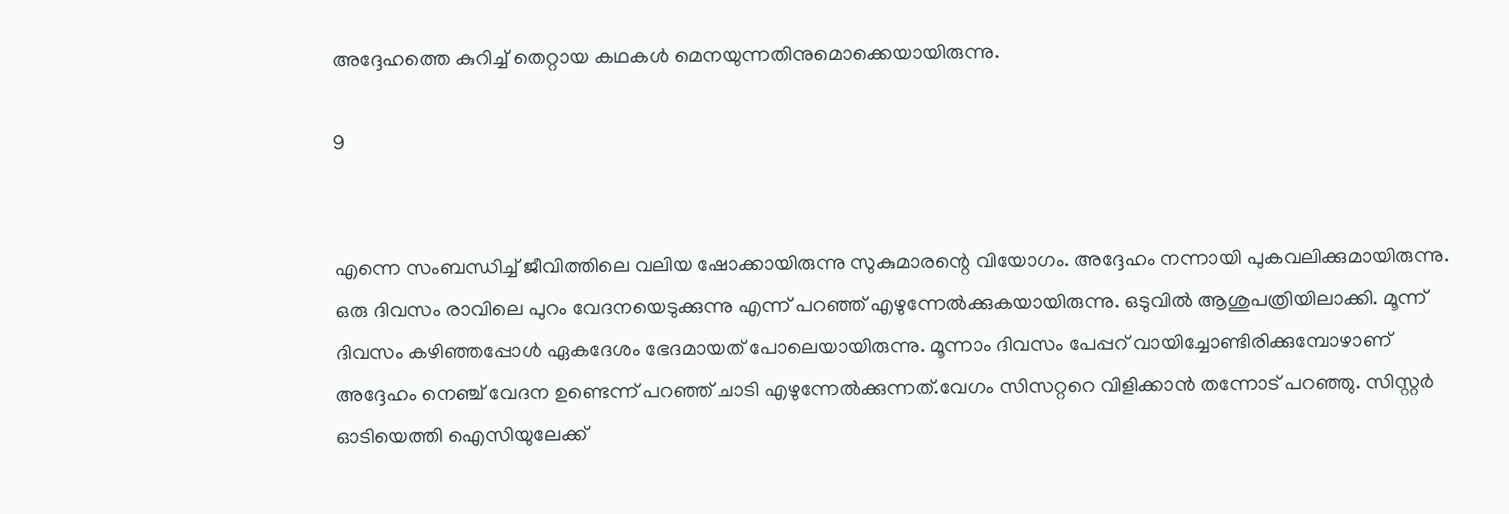അദ്ദേഹത്തെ കുറിച്ച് തെറ്റായ കഥകൾ മെനയുന്നതിനുമൊക്കെയായിരുന്നു.

9


എന്നെ സംബന്ധിച്ച് ജീവിത്തിലെ വലിയ ഷോക്കായിരുന്നു സുകുമാരന്റെ വിയോഗം. അദ്ദേഹം നന്നായി പുകവലിക്കുമായിരുന്നു. ഒരു ദിവസം രാവിലെ പുറം വേദനയെടുക്കുന്നു എന്ന് പറഞ്ഞ് എഴുന്നേൽക്കുകയായിരുന്നു. ഒടുവിൽ ആശുപത്രിയിലാക്കി. മൂന്ന് ദിവസം കഴിഞ്ഞപ്പോൾ ഏകദേശം ഭേദമായത് പോലെയായിരുന്നു. മൂന്നാം ദിവസം പേപ്പറ് വായിച്ചോണ്ടിരിക്കുമ്പോഴാണ് അദ്ദേഹം നെഞ്ച് വേദന ഉണ്ടെന്ന് പറഞ്ഞ് ചാടി എഴുന്നേൽക്കുന്നത്.വേഗം സിസറ്ററെ വിളിക്കാൻ തന്നോട് പറഞ്ഞു. സിസ്റ്റർ ഓടിയെത്തി ഐസിയുലേക്ക്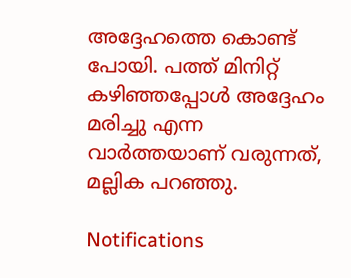അദ്ദേഹത്തെ കൊണ്ട് പോയി. പത്ത് മിനിറ്റ് കഴിഞ്ഞപ്പോൾ അദ്ദേഹം മരിച്ചു എന്ന വാർത്തയാണ് വരുന്നത്, മല്ലിക പറഞ്ഞു.

Notifications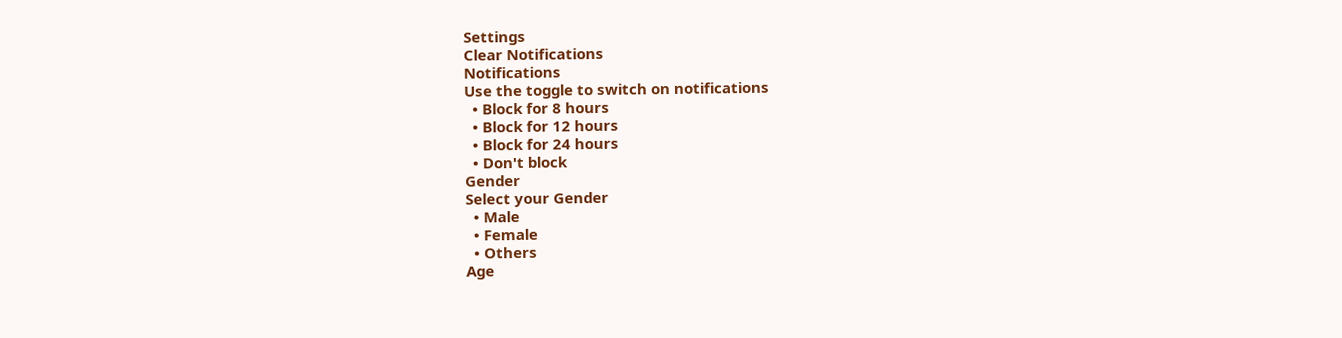Settings
Clear Notifications
Notifications
Use the toggle to switch on notifications
  • Block for 8 hours
  • Block for 12 hours
  • Block for 24 hours
  • Don't block
Gender
Select your Gender
  • Male
  • Female
  • Others
Age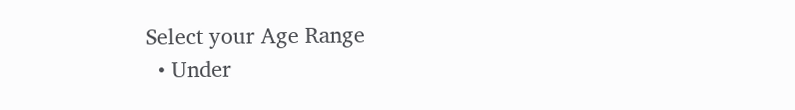Select your Age Range
  • Under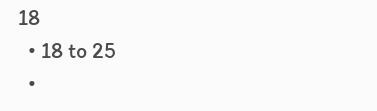18
  • 18 to 25
  •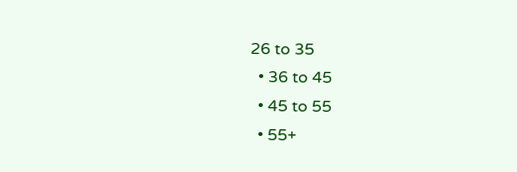26 to 35
  • 36 to 45
  • 45 to 55
  • 55+